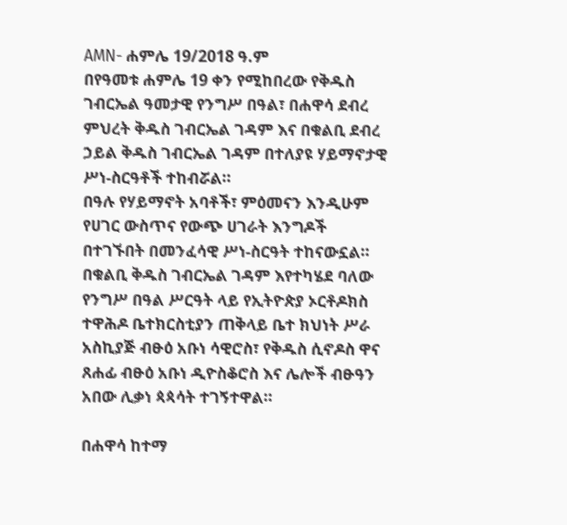AMN- ሐምሌ 19/2018 ዓ.ም
በየዓመቱ ሐምሌ 19 ቀን የሚከበረው የቅዱስ ገብርኤል ዓመታዊ የንግሥ በዓል፣ በሐዋሳ ደብረ ምህረት ቅዱስ ገብርኤል ገዳም እና በቁልቢ ደብረ ኃይል ቅዱስ ገብርኤል ገዳም በተለያዩ ሃይማኖታዊ ሥነ-ስርዓቶች ተከብሯል።
በዓሉ የሃይማኖት አባቶች፣ ምዕመናን እንዲሁም የሀገር ውስጥና የውጭ ሀገራት እንግዶች በተገኙበት በመንፈሳዊ ሥነ-ስርዓት ተከናውኗል።
በቁልቢ ቅዱስ ገብርኤል ገዳም እየተካሄደ ባለው የንግሥ በዓል ሥርዓት ላይ የኢትዮጵያ ኦርቶዶክስ ተዋሕዶ ቤተክርስቲያን ጠቅላይ ቤተ ክህነት ሥራ አስኪያጅ ብፁዕ አቡነ ሳዊሮስ፣ የቅዱስ ሲኖዶስ ዋና ጸሐፊ ብፁዕ አቡነ ዲዮስቆሮስ እና ሌሎች ብፁዓን አበው ሊቃነ ጳጳሳት ተገኝተዋል።

በሐዋሳ ከተማ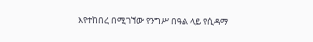እየተከበረ በሚገኘው የንግሥ በዓል ላይ የሲዳማ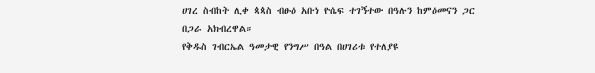ሀገረ ስብከት ሊቀ ጳጳስ ብፁዕ አቡነ ዮሴፍ ተገኝተው በዓሉን ከምዕመናን ጋር በጋራ አክብረዋል።
የቅዱስ ገብርኤል ዓመታዊ የንግሥ በዓል በሀገሪቱ የተለያዩ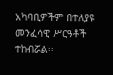አካባቢዎችም በተለያዩ መንፈሳዊ ሥርዓቶች ተከብሯል፡፡